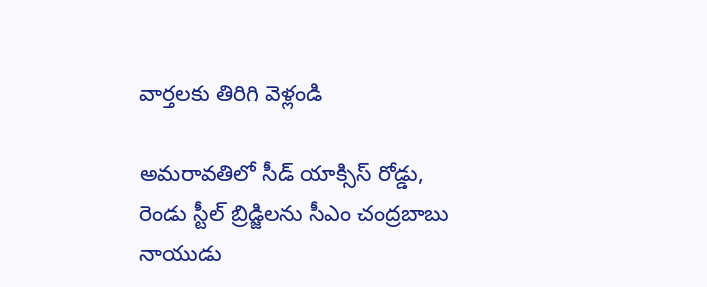వార్తలకు తిరిగి వెళ్లండి

అమరావతిలో సీడ్ యాక్సిస్ రోడ్డు, రెండు స్టీల్ బ్రిడ్జిలను సీఎం చంద్రబాబు నాయుడు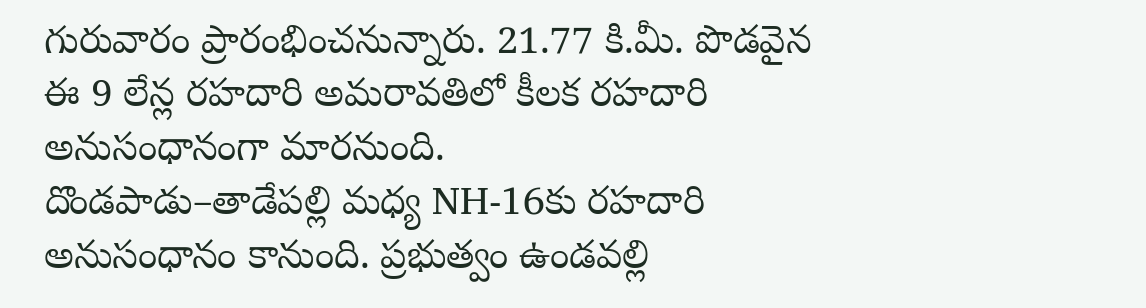గురువారం ప్రారంభించనున్నారు. 21.77 కి.మీ. పొడవైన ఈ 9 లేన్ల రహదారి అమరావతిలో కీలక రహదారి అనుసంధానంగా మారనుంది.
దొండపాడు–తాడేపల్లి మధ్య NH-16కు రహదారి అనుసంధానం కానుంది. ప్రభుత్వం ఉండవల్లి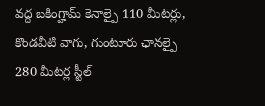వద్ద బకింగ్హామ్ కెనాల్పై 110 మీటర్లు, కొండవీటి వాగు, గుంటూరు ఛానల్పై 280 మీటర్ల స్టీల్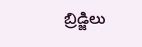బ్రిడ్జిలు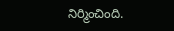నిర్మించింది.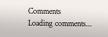Comments
Loading comments...